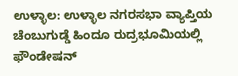ಉಳ್ಳಾಲ: ಉಳ್ಳಾಲ ನಗರಸಭಾ ವ್ಯಾಪ್ತಿಯ ಚೆಂಬುಗುಡ್ಡೆ ಹಿಂದೂ ರುದ್ರಭೂಮಿಯಲ್ಲಿ ಫೌಂಡೇಷನ್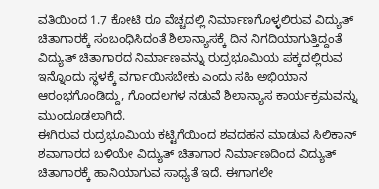ವತಿಯಿಂದ 1.7 ಕೋಟಿ ರೂ ವೆಚ್ಚದಲ್ಲಿ ನಿರ್ಮಾಣಗೊಳ್ಳಲಿರುವ ವಿದ್ಯುತ್ ಚಿತಾಗಾರಕ್ಕೆ ಸಂಬಂಧಿಸಿದಂತೆ ಶಿಲಾನ್ಯಾಸಕ್ಕೆ ದಿನ ನಿಗದಿಯಾಗುತ್ತಿದ್ದಂತೆ ವಿದ್ಯುತ್ ಚಿತಾಗಾರದ ನಿರ್ಮಾಣವನ್ನು ರುದ್ರಭೂಮಿಯ ಪಕ್ಕದಲ್ಲಿರುವ ಇನ್ನೊಂದು ಸ್ಥಳಕ್ಕೆ ವರ್ಗಾಯಿಸಬೇಕು ಎಂದು ಸಹಿ ಅಭಿಯಾನ ಆರಂಭಗೊಂಡಿದ್ದು, ಗೊಂದಲಗಳ ನಡುವೆ ಶಿಲಾನ್ಯಾಸ ಕಾರ್ಯಕ್ರಮವನ್ನು ಮುಂದೂಡಲಾಗಿದೆ.
ಈಗಿರುವ ರುದ್ರಭೂಮಿಯ ಕಟ್ಟಿಗೆಯಿಂದ ಶವದಹನ ಮಾಡುವ ಸಿಲಿಕಾನ್ ಶವಾಗಾರದ ಬಳಿಯೇ ವಿದ್ಯುತ್ ಚಿತಾಗಾರ ನಿರ್ಮಾಣದಿಂದ ವಿದ್ಯುತ್ ಚಿತಾಗಾರಕ್ಕೆ ಹಾನಿಯಾಗುವ ಸಾಧ್ಯತೆ ಇದೆ. ಈಗಾಗಲೇ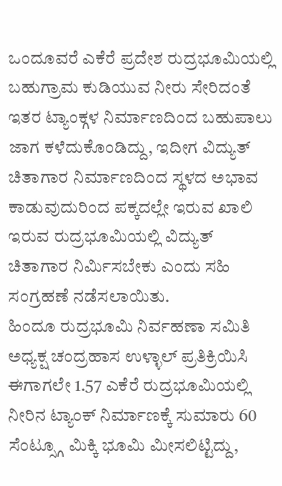ಒಂದೂವರೆ ಎಕೆರೆ ಪ್ರದೇಶ ರುದ್ರಭೂಮಿಯಲ್ಲಿ ಬಹುಗ್ರಾಮ ಕುಡಿಯುವ ನೀರು ಸೇರಿದಂತೆ ಇತರ ಟ್ಯಾಂಕ್ಗಳ ನಿರ್ಮಾಣದಿಂದ ಬಹುಪಾಲು ಜಾಗ ಕಳೆದುಕೊಂಡಿದ್ದು, ಇದೀಗ ವಿದ್ಯುತ್ ಚಿತಾಗಾರ ನಿರ್ಮಾಣದಿಂದ ಸ್ಥಳದ ಅಭಾವ ಕಾಡುವುದುರಿಂದ ಪಕ್ಕದಲ್ಲೇ ಇರುವ ಖಾಲಿ ಇರುವ ರುದ್ರಭೂಮಿಯಲ್ಲಿ ವಿದ್ಯುತ್ ಚಿತಾಗಾರ ನಿರ್ಮಿಸಬೇಕು ಎಂದು ಸಹಿ ಸಂಗ್ರಹಣೆ ನಡೆಸಲಾಯಿತು.
ಹಿಂದೂ ರುದ್ರಭೂಮಿ ನಿರ್ವಹಣಾ ಸಮಿತಿ ಅಧ್ಯಕ್ಷ ಚಂದ್ರಹಾಸ ಉಳ್ಳಾಲ್ ಪ್ರತಿಕ್ರಿಯಿಸಿ ಈಗಾಗಲೇ 1.57 ಎಕೆರೆ ರುದ್ರಭೂಮಿಯಲ್ಲಿ ನೀರಿನ ಟ್ಯಾಂಕ್ ನಿರ್ಮಾಣಕ್ಕೆ ಸುಮಾರು 60 ಸೆಂಟ್ಸ್ಗೂ ಮಿಕ್ಕಿ ಭೂಮಿ ಮೀಸಲಿಟ್ಟಿದ್ದು,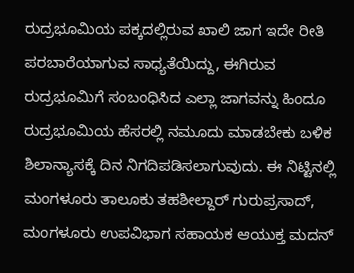ರುದ್ರಭೂಮಿಯ ಪಕ್ಕದಲ್ಲಿರುವ ಖಾಲಿ ಜಾಗ ಇದೇ ರೀತಿ ಪರಬಾರೆಯಾಗುವ ಸಾಧ್ಯತೆಯಿದ್ದು, ಈಗಿರುವ ರುದ್ರಭೂಮಿಗೆ ಸಂಬಂಧಿಸಿದ ಎಲ್ಲಾ ಜಾಗವನ್ನು ಹಿಂದೂ ರುದ್ರಭೂಮಿಯ ಹೆಸರಲ್ಲಿ ನಮೂದು ಮಾಡಬೇಕು ಬಳಿಕ ಶಿಲಾನ್ಯಾಸಕ್ಕೆ ದಿನ ನಿಗದಿಪಡಿಸಲಾಗುವುದು. ಈ ನಿಟ್ಟಿನಲ್ಲಿ ಮಂಗಳೂರು ತಾಲೂಕು ತಹಶೀಲ್ದಾರ್ ಗುರುಪ್ರಸಾದ್, ಮಂಗಳೂರು ಉಪವಿಭಾಗ ಸಹಾಯಕ ಆಯುಕ್ತ ಮದನ್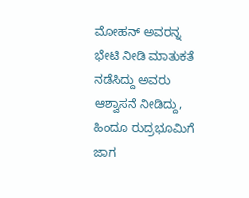ಮೋಹನ್ ಅವರನ್ನ ಭೇಟಿ ನೀಡಿ ಮಾತುಕತೆ ನಡೆಸಿದ್ದು ಅವರು ಆಶ್ವಾಸನೆ ನೀಡಿದ್ದು, ಹಿಂದೂ ರುದ್ರಭೂಮಿಗೆ ಜಾಗ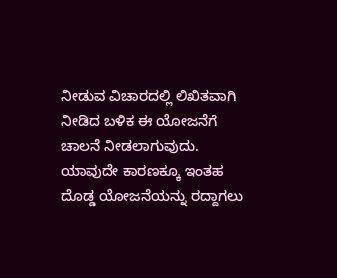ನೀಡುವ ವಿಚಾರದಲ್ಲಿ ಲಿಖಿತವಾಗಿ ನೀಡಿದ ಬಳಿಕ ಈ ಯೋಜನೆಗೆ ಚಾಲನೆ ನೀಡಲಾಗುವುದು. ಯಾವುದೇ ಕಾರಣಕ್ಕೂ ಇಂತಹ ದೊಡ್ಡ ಯೋಜನೆಯನ್ನು ರದ್ದಾಗಲು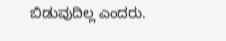ಬಿಡುವುದಿಲ್ಲ ಎಂದರು.